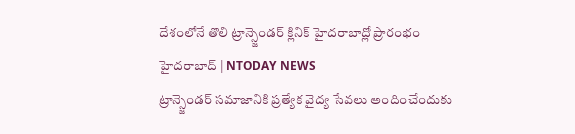దేశంలోనే తొలి ట్రాన్స్జెండర్ క్లినిక్ హైదరాబాద్లో ప్రారంభం
హైదరాబాద్ | NTODAY NEWS
ట్రాన్స్జెండర్ సమాజానికి ప్రత్యేక వైద్య సేవలు అందించేందుకు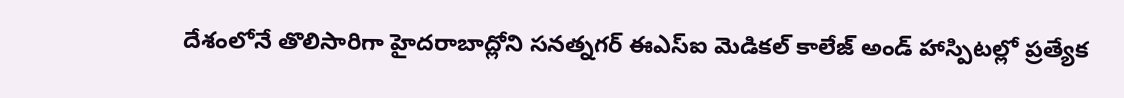దేశంలోనే తొలిసారిగా హైదరాబాద్లోని సనత్నగర్ ఈఎస్ఐ మెడికల్ కాలేజ్ అండ్ హాస్పిటల్లో ప్రత్యేక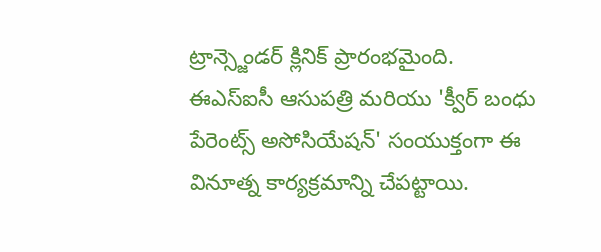ట్రాన్స్జెండర్ క్లినిక్ ప్రారంభమైంది.
ఈఎస్ఐసీ ఆసుపత్రి మరియు 'క్వీర్ బంధు పేరెంట్స్ అసోసియేషన్' సంయుక్తంగా ఈ వినూత్న కార్యక్రమాన్ని చేపట్టాయి.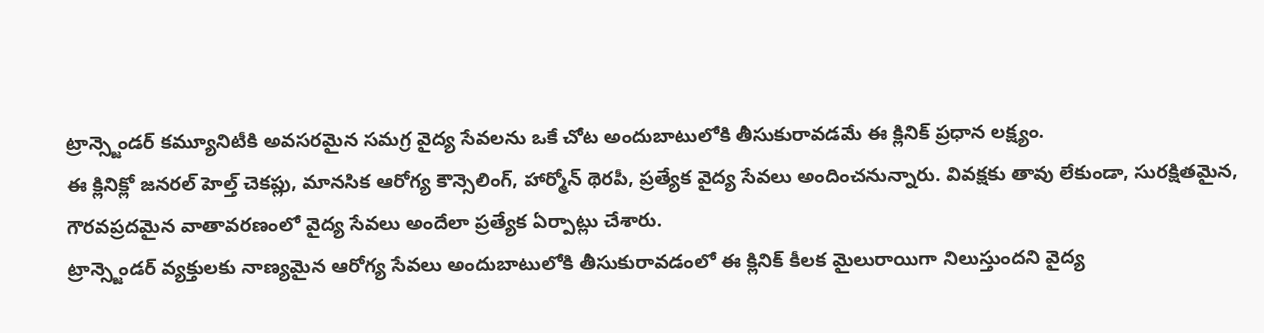ట్రాన్స్జెండర్ కమ్యూనిటీకి అవసరమైన సమగ్ర వైద్య సేవలను ఒకే చోట అందుబాటులోకి తీసుకురావడమే ఈ క్లినిక్ ప్రధాన లక్ష్యం.
ఈ క్లినిక్లో జనరల్ హెల్త్ చెకప్లు, మానసిక ఆరోగ్య కౌన్సెలింగ్, హార్మోన్ థెరపీ, ప్రత్యేక వైద్య సేవలు అందించనున్నారు. వివక్షకు తావు లేకుండా, సురక్షితమైన, గౌరవప్రదమైన వాతావరణంలో వైద్య సేవలు అందేలా ప్రత్యేక ఏర్పాట్లు చేశారు.
ట్రాన్స్జెండర్ వ్యక్తులకు నాణ్యమైన ఆరోగ్య సేవలు అందుబాటులోకి తీసుకురావడంలో ఈ క్లినిక్ కీలక మైలురాయిగా నిలుస్తుందని వైద్య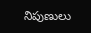నిపుణులు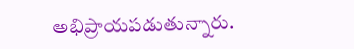అభిప్రాయపడుతున్నారు.